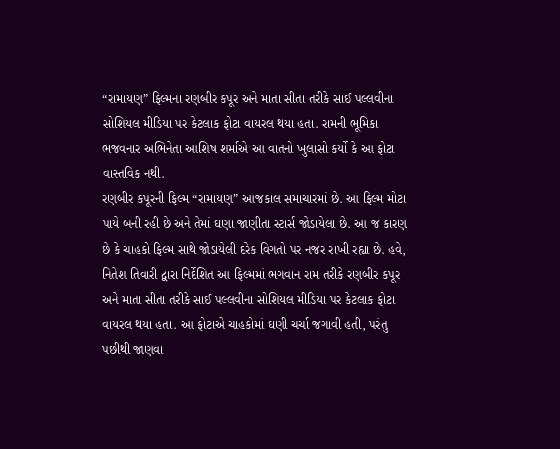“રામાયણ” ફિલ્મના રણબીર કપૂર અને માતા સીતા તરીકે સાઈ પલ્લવીના સોશિયલ મીડિયા પર કેટલાક ફોટા વાયરલ થયા હતા. રામની ભૂમિકા ભજવનાર અભિનેતા આશિષ શર્માએ આ વાતનો ખુલાસો કર્યો કે આ ફોટા વાસ્તવિક નથી.
રણબીર કપૂરની ફિલ્મ “રામાયણ” આજકાલ સમાચારમાં છે. આ ફિલ્મ મોટા પાયે બની રહી છે અને તેમાં ઘણા જાણીતા સ્ટાર્સ જોડાયેલા છે. આ જ કારણ છે કે ચાહકો ફિલ્મ સાથે જોડાયેલી દરેક વિગતો પર નજર રાખી રહ્યા છે. હવે, નિતેશ તિવારી દ્વારા નિર્દેશિત આ ફિલ્મમાં ભગવાન રામ તરીકે રણબીર કપૂર અને માતા સીતા તરીકે સાઈ પલ્લવીના સોશિયલ મીડિયા પર કેટલાક ફોટા વાયરલ થયા હતા. આ ફોટાએ ચાહકોમાં ઘણી ચર્ચા જગાવી હતી, પરંતુ પછીથી જાણવા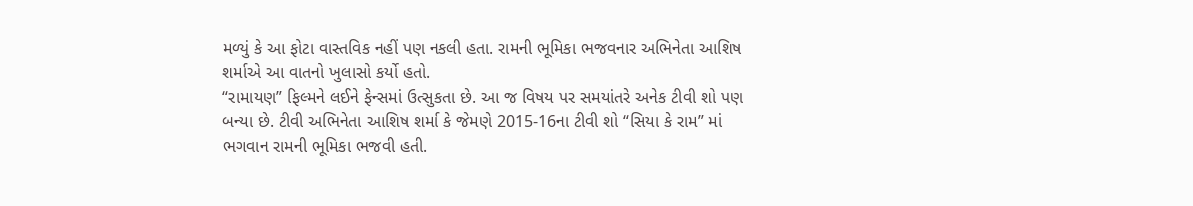મળ્યું કે આ ફોટા વાસ્તવિક નહીં પણ નકલી હતા. રામની ભૂમિકા ભજવનાર અભિનેતા આશિષ શર્માએ આ વાતનો ખુલાસો કર્યો હતો.
“રામાયણ” ફિલ્મને લઈને ફેન્સમાં ઉત્સુકતા છે. આ જ વિષય પર સમયાંતરે અનેક ટીવી શો પણ બન્યા છે. ટીવી અભિનેતા આશિષ શર્મા કે જેમણે 2015-16ના ટીવી શો “સિયા કે રામ” માં ભગવાન રામની ભૂમિકા ભજવી હતી.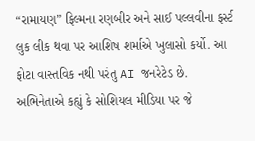“રામાયણ” ફિલ્મના રણબીર અને સાઈ પલ્લવીના ફર્સ્ટ લુક લીક થવા પર આશિષ શર્માએ ખુલાસો કર્યો. આ ફોટા વાસ્તવિક નથી પરંતુ AI જનરેટેડ છે. અભિનેતાએ કહ્યું કે સોશિયલ મીડિયા પર જે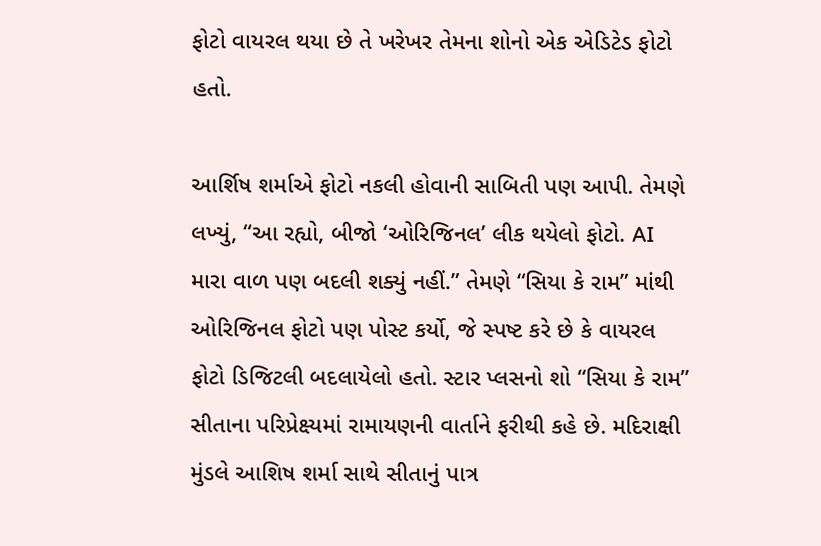ફોટો વાયરલ થયા છે તે ખરેખર તેમના શોનો એક એડિટેડ ફોટો હતો.

આર્શિષ શર્માએ ફોટો નકલી હોવાની સાબિતી પણ આપી. તેમણે લખ્યું, “આ રહ્યો, બીજો ‘ઓરિજિનલ’ લીક થયેલો ફોટો. AI મારા વાળ પણ બદલી શક્યું નહીં.” તેમણે “સિયા કે રામ” માંથી ઓરિજિનલ ફોટો પણ પોસ્ટ કર્યો, જે સ્પષ્ટ કરે છે કે વાયરલ ફોટો ડિજિટલી બદલાયેલો હતો. સ્ટાર પ્લસનો શો “સિયા કે રામ” સીતાના પરિપ્રેક્ષ્યમાં રામાયણની વાર્તાને ફરીથી કહે છે. મદિરાક્ષી મુંડલે આશિષ શર્મા સાથે સીતાનું પાત્ર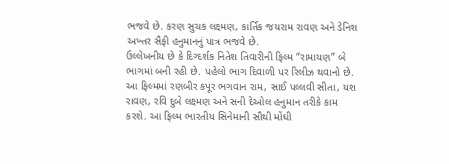ભજવે છે. કરણ સુચક લક્ષ્મણ, કાર્તિક જયરામ રાવણ અને ડેનિશ અખ્તર સૈફી હનુમાનનું પાત્ર ભજવે છે.
ઉલ્લેખનીય છે કે દિગ્દર્શક નિતેશ તિવારીની ફિલ્મ “રામાયણ” બે ભાગમાં બની રહી છે. પહેલો ભાગ દિવાળી પર રિલીઝ થવાનો છે. આ ફિલ્મમાં રણબીર કપૂર ભગવાન રામ, સાઈ પલ્લવી સીતા, યશ રાવણ, રવિ દુબે લક્ષ્મણ અને સની દેઓલ હનુમાન તરીકે કામ કરશે. આ ફિલ્મ ભારતીય સિનેમાની સૌથી મોંઘી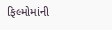ફિલ્મોમાંની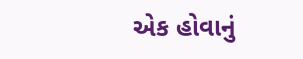એક હોવાનું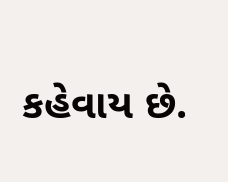કહેવાય છે.